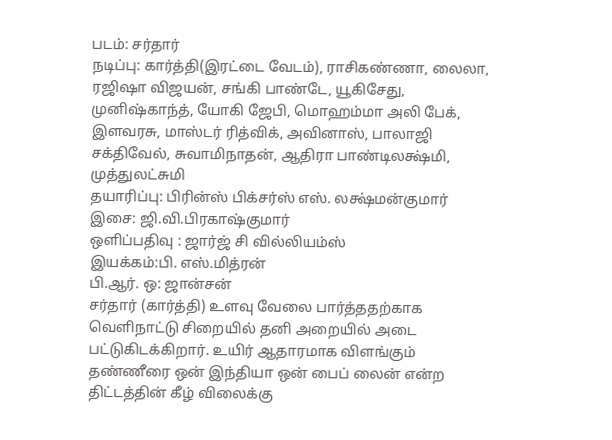படம்: சர்தார்
நடிப்பு: கார்த்தி(இரட்டை வேடம்), ராசிகண்ணா, லைலா, ரஜிஷா விஜயன், சங்கி பாண்டே, யூகிசேது, முனிஷ்காந்த், யோகி ஜேபி, மொஹம்மா அலி பேக், இளவரசு, மாஸ்டர் ரித்விக், அவினாஸ், பாலாஜி சக்திவேல், சுவாமிநாதன், ஆதிரா பாண்டிலக்ஷ்மி, முத்துலட்சுமி
தயாரிப்பு: பிரின்ஸ் பிக்சர்ஸ் எஸ். லக்ஷ்மன்குமார்
இசை: ஜி.வி.பிரகாஷ்குமார்
ஒளிப்பதிவு : ஜார்ஜ் சி வில்லியம்ஸ்
இயக்கம்:பி. எஸ்.மித்ரன்
பி.ஆர். ஒ: ஜான்சன்
சர்தார் (கார்த்தி) உளவு வேலை பார்த்ததற்காக வெளிநாட்டு சிறையில் தனி அறையில் அடை பட்டுகிடக்கிறார். உயிர் ஆதாரமாக விளங்கும் தண்ணீரை ஒன் இந்தியா ஒன் பைப் லைன் என்ற திட்டத்தின் கீழ் விலைக்கு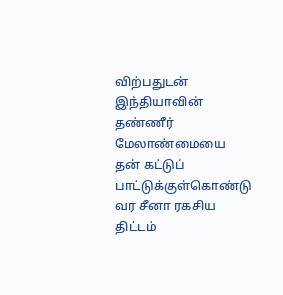விற்பதுடன் இந்தியாவின் தண்ணீர் மேலாண்மையை தன் கட்டுப் பாட்டுக்குள்கொண்டு வர சீனா ரகசிய திட்டம்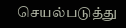செயல்படுத்து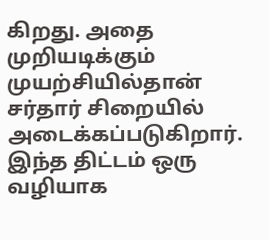கிறது. அதை முறியடிக்கும் முயற்சியில்தான் சர்தார் சிறையில் அடைக்கப்படுகிறார். இந்த திட்டம் ஒரு வழியாக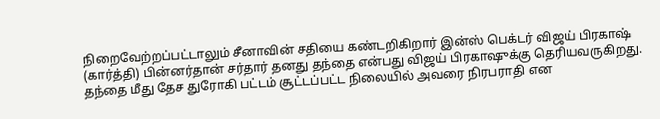நிறைவேற்றப்பட்டாலும் சீனாவின் சதியை கண்டறிகிறார் இன்ஸ் பெக்டர் விஜய் பிரகாஷ் (கார்த்தி) பின்னர்தான் சர்தார் தனது தந்தை என்பது விஜய் பிரகாஷுக்கு தெரியவருகிறது. தந்தை மீது தேச துரோகி பட்டம் சூட்டப்பட்ட நிலையில் அவரை நிரபராதி என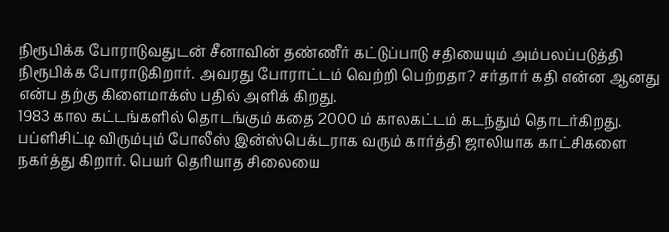நிரூபிக்க போராடுவதுடன் சீனாவின் தண்ணீர் கட்டுப்பாடு சதியையும் அம்பலப்படுத்தி நிரூபிக்க போராடுகிறார். அவரது போராட்டம் வெற்றி பெற்றதா? சர்தார் கதி என்ன ஆனது என்ப தற்கு கிளைமாக்ஸ் பதில் அளிக் கிறது.
1983 கால கட்டங்களில் தொடங்கும் கதை 2000 ம் காலகட்டம் கடந்தும் தொடர்கிறது.
பப்ளிசிட்டி விரும்பும் போலீஸ் இன்ஸ்பெக்டராக வரும் கார்த்தி ஜாலியாக காட்சிகளை நகர்த்து கிறார். பெயர் தெரியாத சிலையை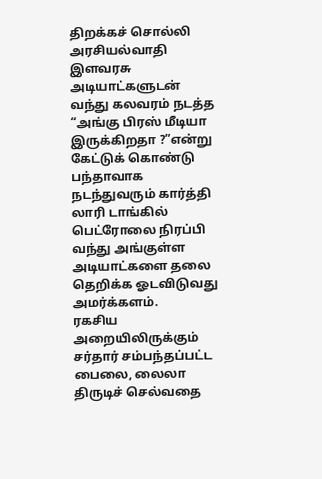திறக்கச் சொல்லி அரசியல்வாதி இளவரசு அடியாட்களுடன் வந்து கலவரம் நடத்த “அங்கு பிரஸ் மீடியா இருக்கிறதா ?”என்று கேட்டுக் கொண்டு பந்தாவாக நடந்துவரும் கார்த்தி லாரி டாங்கில் பெட்ரோலை நிரப்பி வந்து அங்குள்ள அடியாட்களை தலை தெறிக்க ஓடவிடுவது அமர்க்களம்.
ரகசிய அறையிலிருக்கும் சர்தார் சம்பந்தப்பட்ட பைலை, லைலா திருடிச் செல்வதை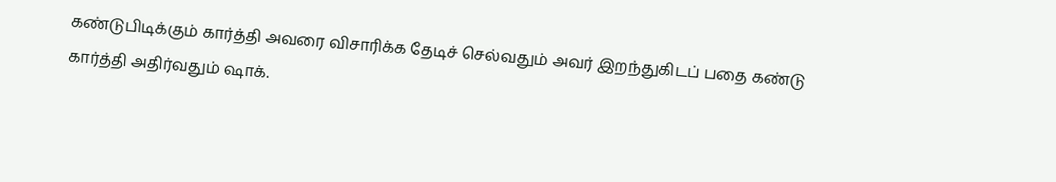கண்டுபிடிக்கும் கார்த்தி அவரை விசாரிக்க தேடிச் செல்வதும் அவர் இறந்துகிடப் பதை கண்டு கார்த்தி அதிர்வதும் ஷாக்.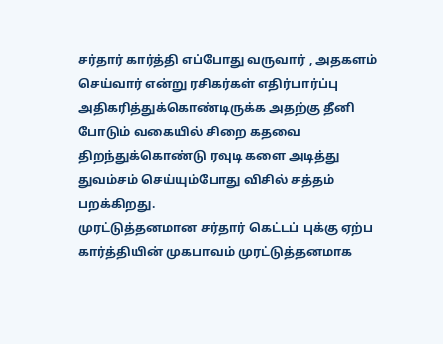சர்தார் கார்த்தி எப்போது வருவார் , அதகளம் செய்வார் என்று ரசிகர்கள் எதிர்பார்ப்பு அதிகரித்துக்கொண்டிருக்க அதற்கு தீனி போடும் வகையில் சிறை கதவை திறந்துக்கொண்டு ரவுடி களை அடித்து துவம்சம் செய்யும்போது விசில் சத்தம் பறக்கிறது.
முரட்டுத்தனமான சர்தார் கெட்டப் புக்கு ஏற்ப கார்த்தியின் முகபாவம் முரட்டுத்தனமாக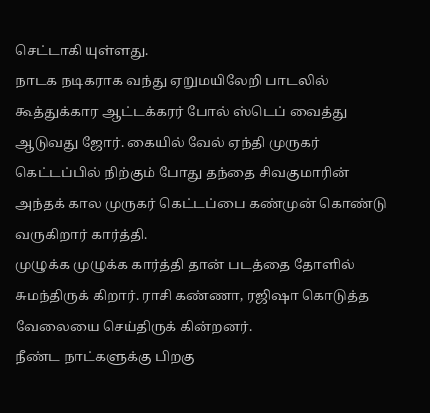செட்டாகி யுள்ளது.
நாடக நடிகராக வந்து ஏறுமயிலேறி பாடலில் கூத்துக்கார ஆட்டக்கரர் போல் ஸ்டெப் வைத்து ஆடுவது ஜோர். கையில் வேல் ஏந்தி முருகர் கெட்டப்பில் நிற்கும் போது தந்தை சிவகுமாரின் அந்தக் கால முருகர் கெட்டப்பை கண்முன் கொண்டு வருகிறார் கார்த்தி.
முழுக்க முழுக்க கார்த்தி தான் படத்தை தோளில் சுமந்திருக் கிறார். ராசி கண்ணா, ரஜிஷா கொடுத்த வேலையை செய்திருக் கின்றனர்.
நீண்ட நாட்களுக்கு பிறகு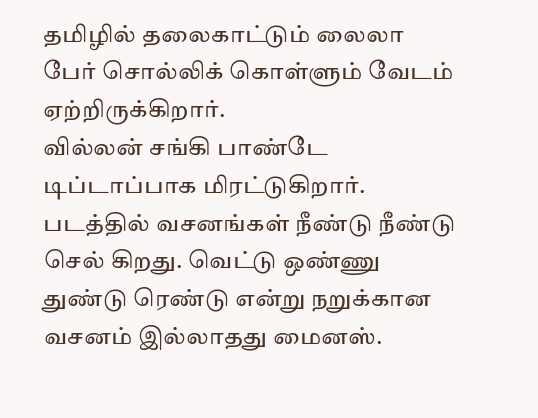தமிழில் தலைகாட்டும் லைலா பேர் சொல்லிக் கொள்ளும் வேடம் ஏற்றிருக்கிறார்.
வில்லன் சங்கி பாண்டே டிப்டாப்பாக மிரட்டுகிறார்.
படத்தில் வசனங்கள் நீண்டு நீண்டு செல் கிறது. வெட்டு ஒண்ணு துண்டு ரெண்டு என்று நறுக்கான வசனம் இல்லாதது மைனஸ்.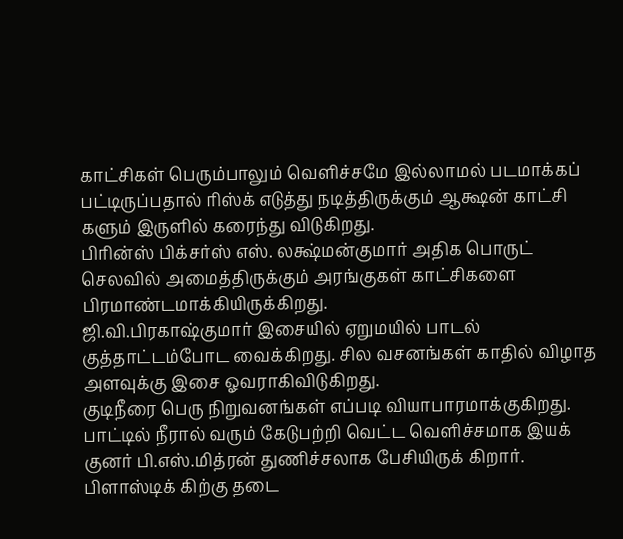காட்சிகள் பெரும்பாலும் வெளிச்சமே இல்லாமல் படமாக்கப் பட்டிருப்பதால் ரிஸ்க் எடுத்து நடித்திருக்கும் ஆக்ஷன் காட்சி களும் இருளில் கரைந்து விடுகிறது.
பிரின்ஸ் பிக்சர்ஸ் எஸ். லக்ஷ்மன்குமார் அதிக பொருட் செலவில் அமைத்திருக்கும் அரங்குகள் காட்சிகளை பிரமாண்டமாக்கியிருக்கிறது.
ஜி.வி.பிரகாஷ்குமார் இசையில் ஏறுமயில் பாடல் குத்தாட்டம்போட வைக்கிறது. சில வசனங்கள் காதில் விழாத அளவுக்கு இசை ஓவராகிவிடுகிறது.
குடிநீரை பெரு நிறுவனங்கள் எப்படி வியாபாரமாக்குகிறது. பாட்டில் நீரால் வரும் கேடுபற்றி வெட்ட வெளிச்சமாக இயக் குனர் பி.எஸ்.மித்ரன் துணிச்சலாக பேசியிருக் கிறார். பிளாஸ்டிக் கிற்கு தடை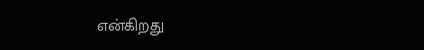என்கிறது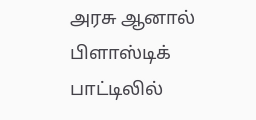அரசு ஆனால் பிளாஸ்டிக் பாட்டிலில்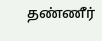தண்ணீர்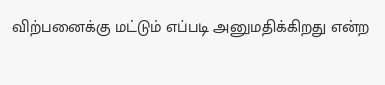விற்பனைக்கு மட்டும் எப்படி அனுமதிக்கிறது என்ற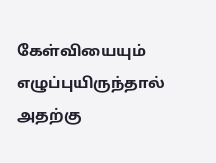கேள்வியையும் எழுப்புயிருந்தால் அதற்கு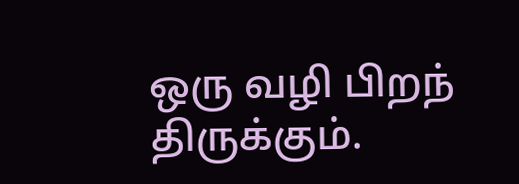ஒரு வழி பிறந் திருக்கும்.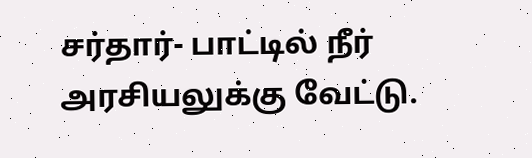சர்தார்- பாட்டில் நீர் அரசியலுக்கு வேட்டு.